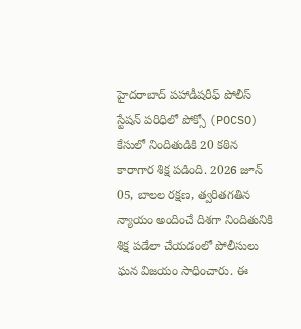హైదరాబాద్ పహాడీషరీఫ్ పోలీస్ స్టేషన్ పరిధిలో పోక్సో (POCSO) కేసులో నిందితుడికి 20 కఠిన కారాగార శిక్ష పడింది. 2026 జూన్ 05, బాలల రక్షణ, త్వరితగతిన న్యాయం అందించే దిశగా నిందితునికి శిక్ష పడేలా చేయడంలో పోలీసులు ఘన విజయం సాధించారు. ఈ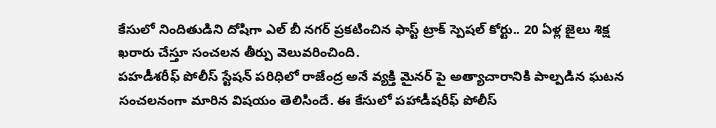కేసులో నిందితుడిని దోషిగా ఎల్ బీ నగర్ ప్రకటించిన ఫాస్ట్ ట్రాక్ స్పెషల్ కోర్టు.. 20 ఏళ్ల జైలు శిక్ష ఖరారు చేస్తూ సంచలన తీర్పు వెలువరించింది.
పహడీశరీఫ్ పోలీస్ స్టేషన్ పరిధిలో రాజేంద్ర అనే వ్యక్తి మైనర్ పై అత్యాచారానికి పాల్పడిన ఘటన సంచలనంగా మారిన విషయం తెలిసిందే. ఈ కేసులో పహాడీషరీఫ్ పోలీస్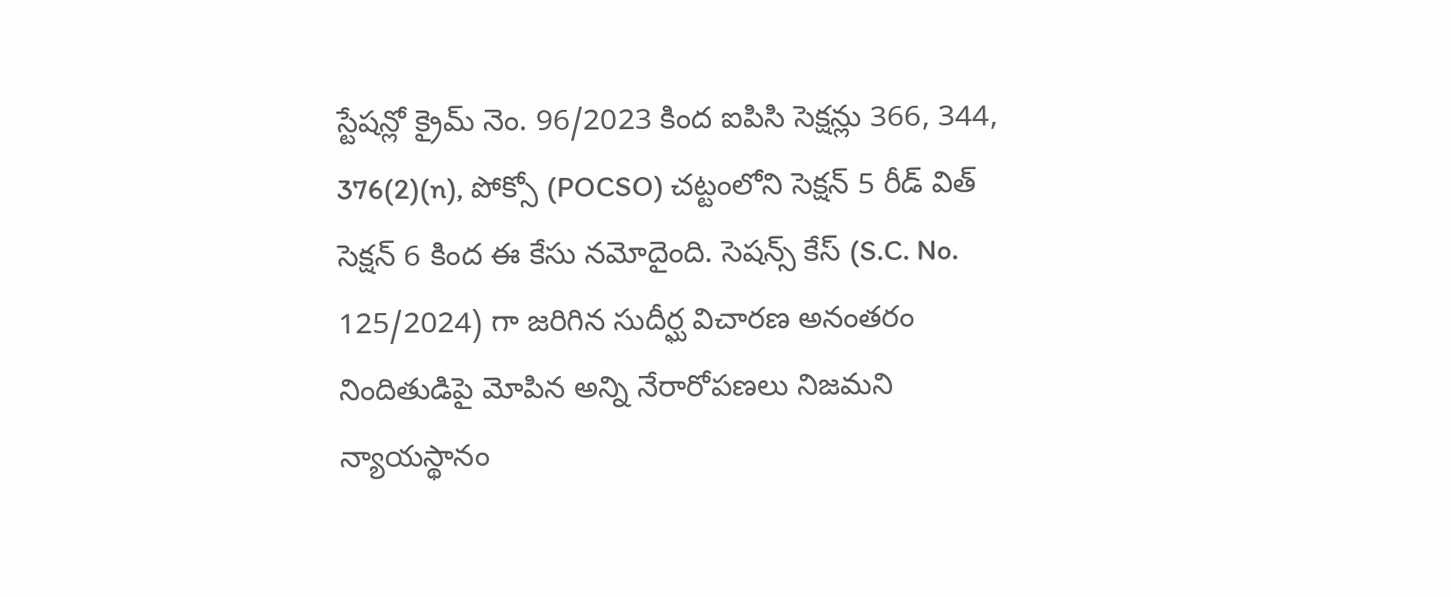స్టేషన్లో క్రైమ్ నెం. 96/2023 కింద ఐపిసి సెక్షన్లు 366, 344, 376(2)(n), పోక్సో (POCSO) చట్టంలోని సెక్షన్ 5 రీడ్ విత్ సెక్షన్ 6 కింద ఈ కేసు నమోదైంది. సెషన్స్ కేస్ (S.C. No. 125/2024) గా జరిగిన సుదీర్ఘ విచారణ అనంతరం నిందితుడిపై మోపిన అన్ని నేరారోపణలు నిజమని న్యాయస్థానం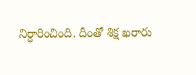నిర్ధారించింది. దీంతో శిక్ష ఖరారు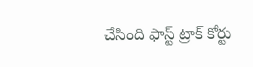చేసింది ఫాస్ట్ ట్రాక్ కోర్టు